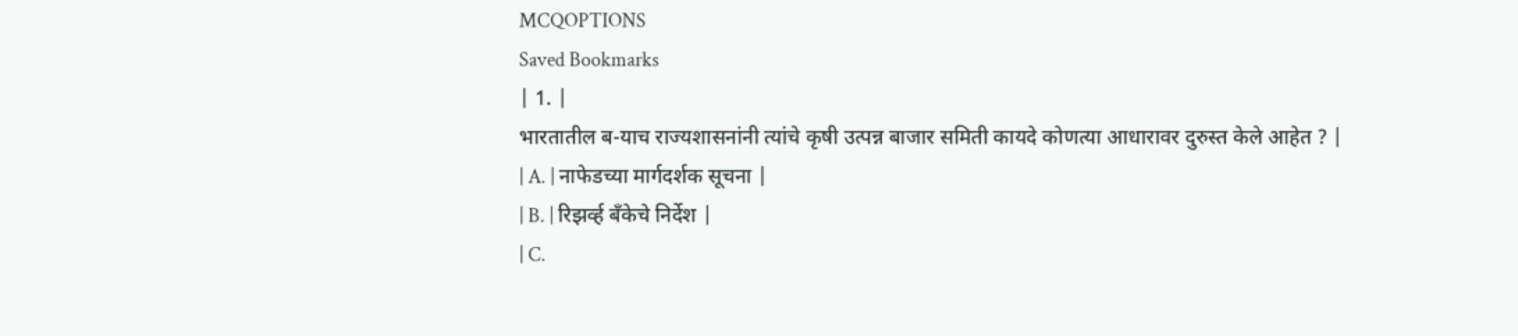MCQOPTIONS
Saved Bookmarks
| 1. |
भारतातील ब-याच राज्यशासनांनी त्यांचे कृषी उत्पन्न बाजार समिती कायदे कोणत्या आधारावर दुरुस्त केले आहेत ? |
| A. | नाफेडच्या मार्गदर्शक सूचना |
| B. | रिझर्व्ह बँकेचे निर्देश |
| C.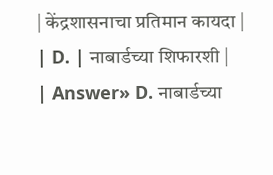| केंद्रशासनाचा प्रतिमान कायदा |
| D. | नाबार्डच्या शिफारशी |
| Answer» D. नाबार्डच्या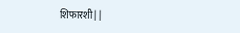शिफारशी | |